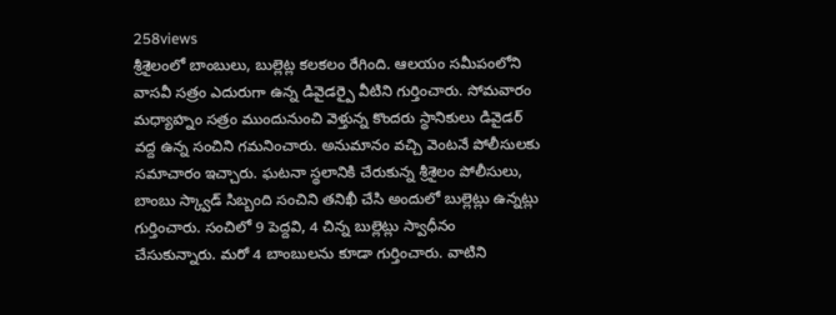258views
శ్రీశైలంలో బాంబులు, బుల్లెట్ల కలకలం రేగింది. ఆలయం సమీపంలోని వాసవీ సత్రం ఎదురుగా ఉన్న డివైడర్పై వీటిని గుర్తించారు. సోమవారం మధ్యాహ్నం సత్రం ముందునుంచి వెళ్తున్న కొందరు స్థానికులు డివైడర్ వద్ద ఉన్న సంచిని గమనించారు. అనుమానం వచ్చి వెంటనే పోలీసులకు సమాచారం ఇచ్చారు. ఘటనా స్థలానికి చేరుకున్న శ్రీశైలం పోలీసులు, బాంబు స్క్వాడ్ సిబ్బంది సంచిని తనిఖీ చేసి అందులో బుల్లెట్లు ఉన్నట్లు గుర్తించారు. సంచిలో 9 పెద్దవి, 4 చిన్న బుల్లెట్లు స్వాధీనం చేసుకున్నారు. మరో 4 బాంబులను కూడా గుర్తించారు. వాటిని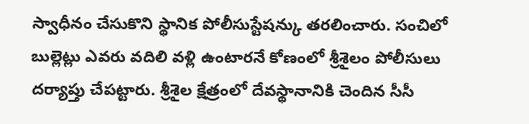స్వాధీనం చేసుకొని స్థానిక పోలీసుస్టేషన్కు తరలించారు. సంచిలో బుల్లెట్లు ఎవరు వదిలి వళ్లి ఉంటారనే కోణంలో శ్రీశైలం పోలీసులు దర్యాప్తు చేపట్టారు. శ్రీశైల క్షేత్రంలో దేవస్థానానికి చెందిన సీసీ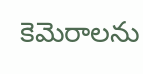కెమెరాలను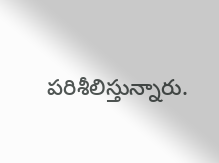పరిశీలిస్తున్నారు.